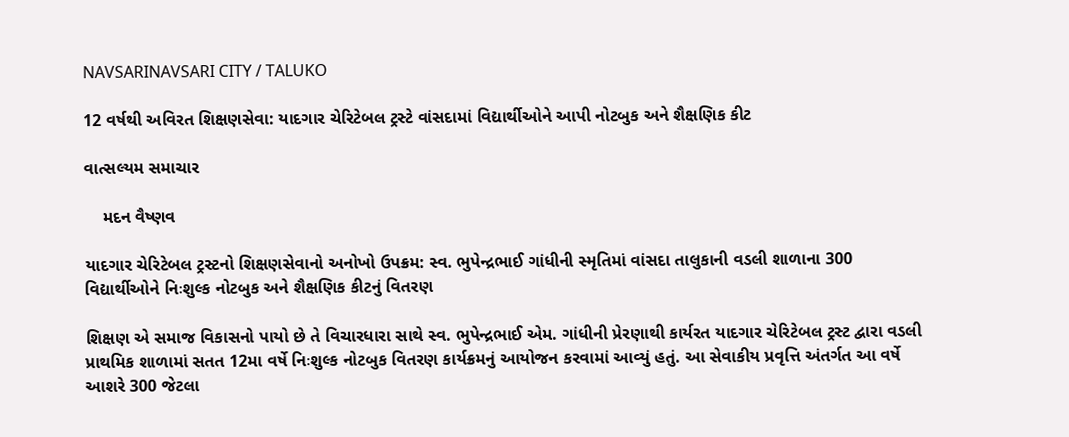NAVSARINAVSARI CITY / TALUKO

12 વર્ષથી અવિરત શિક્ષણસેવા: યાદગાર ચેરિટેબલ ટ્રસ્ટે વાંસદામાં વિદ્યાર્થીઓને આપી નોટબુક અને શૈક્ષણિક કીટ

વાત્સલ્યમ સમાચાર

    મદન વૈષ્ણવ

યાદગાર ચેરિટેબલ ટ્રસ્ટનો શિક્ષણસેવાનો અનોખો ઉપક્રમ: સ્વ. ભુપેન્દ્રભાઈ ગાંધીની સ્મૃતિમાં વાંસદા તાલુકાની વડલી શાળાના 300 વિદ્યાર્થીઓને નિઃશુલ્ક નોટબુક અને શૈક્ષણિક કીટનું વિતરણ

શિક્ષણ એ સમાજ વિકાસનો પાયો છે તે વિચારધારા સાથે સ્વ. ભુપેન્દ્રભાઈ એમ. ગાંધીની પ્રેરણાથી કાર્યરત યાદગાર ચેરિટેબલ ટ્રસ્ટ દ્વારા વડલી પ્રાથમિક શાળામાં સતત 12મા વર્ષે નિઃશુલ્ક નોટબુક વિતરણ કાર્યક્રમનું આયોજન કરવામાં આવ્યું હતું. આ સેવાકીય પ્રવૃત્તિ અંતર્ગત આ વર્ષે આશરે 300 જેટલા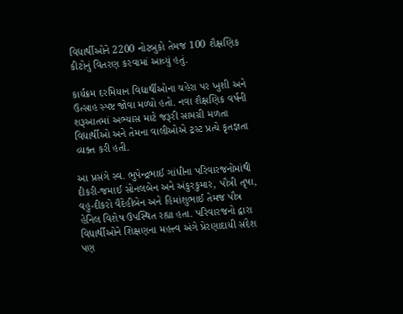વિદ્યાર્થીઓને 2200 નોટબુકો તેમજ 100 શૈક્ષણિક કીટોનું વિતરણ કરવામાં આવ્યું હતું.

કાર્યક્રમ દરમિયાન વિદ્યાર્થીઓના ચહેરા પર ખુશી અને ઉત્સાહ સ્પષ્ટ જોવા મળ્યો હતો. નવા શૈક્ષણિક વર્ષની શરૂઆતમાં અભ્યાસ માટે જરૂરી સામગ્રી મળતા વિદ્યાર્થીઓ અને તેમના વાલીઓએ ટ્રસ્ટ પ્રત્યે કૃતજ્ઞતા વ્યક્ત કરી હતી.

આ પ્રસંગે સ્વ. ભુપેન્દ્રભાઈ ગાંધીના પરિવારજનોમાંથી દીકરી-જમાઈ સોનલબેન અને અંકુરકુમાર, પૌત્રી તૃષા, વહુ-દીકરો વૈદેહીબેન અને હિમાંશુભાઈ તેમજ પૌત્ર હેનિલ વિશેષ ઉપસ્થિત રહ્યા હતા. પરિવારજનો દ્વારા વિદ્યાર્થીઓને શિક્ષણના મહત્ત્વ અંગે પ્રેરણાદાયી સંદેશ પણ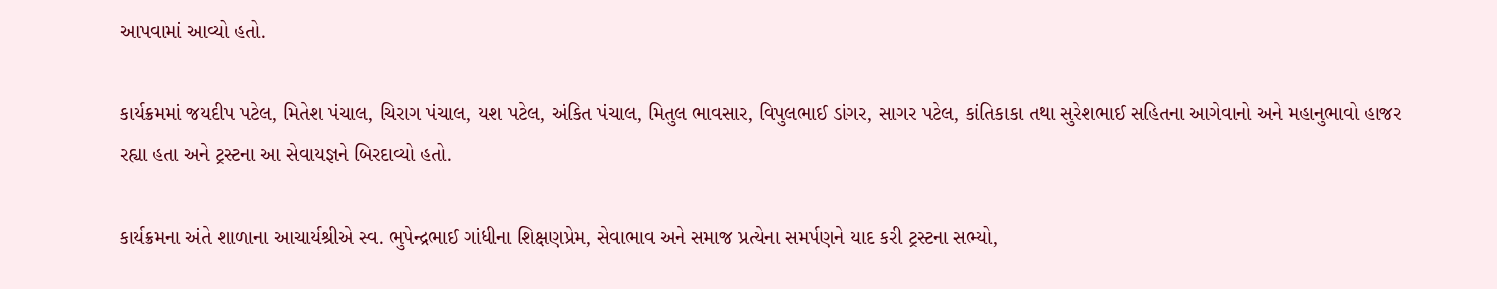આપવામાં આવ્યો હતો.

કાર્યક્રમમાં જયદીપ પટેલ, મિતેશ પંચાલ, ચિરાગ પંચાલ, યશ પટેલ, અંકિત પંચાલ, મિતુલ ભાવસાર, વિપુલભાઈ ડાંગર, સાગર પટેલ, કાંતિકાકા તથા સુરેશભાઈ સહિતના આગેવાનો અને મહાનુભાવો હાજર રહ્યા હતા અને ટ્રસ્ટના આ સેવાયજ્ઞને બિરદાવ્યો હતો.

કાર્યક્રમના અંતે શાળાના આચાર્યશ્રીએ સ્વ. ભુપેન્દ્રભાઈ ગાંધીના શિક્ષણપ્રેમ, સેવાભાવ અને સમાજ પ્રત્યેના સમર્પણને યાદ કરી ટ્રસ્ટના સભ્યો,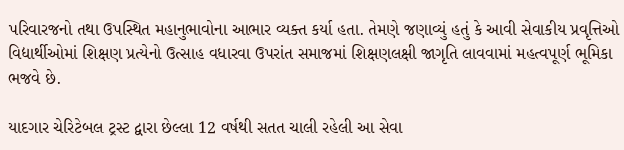પરિવારજનો તથા ઉપસ્થિત મહાનુભાવોના આભાર વ્યક્ત કર્યા હતા. તેમણે જણાવ્યું હતું કે આવી સેવાકીય પ્રવૃત્તિઓ વિદ્યાર્થીઓમાં શિક્ષણ પ્રત્યેનો ઉત્સાહ વધારવા ઉપરાંત સમાજમાં શિક્ષણલક્ષી જાગૃતિ લાવવામાં મહત્વપૂર્ણ ભૂમિકા ભજવે છે.

યાદગાર ચેરિટેબલ ટ્રસ્ટ દ્વારા છેલ્લા 12 વર્ષથી સતત ચાલી રહેલી આ સેવા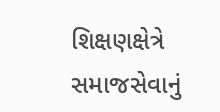શિક્ષણક્ષેત્રે સમાજસેવાનું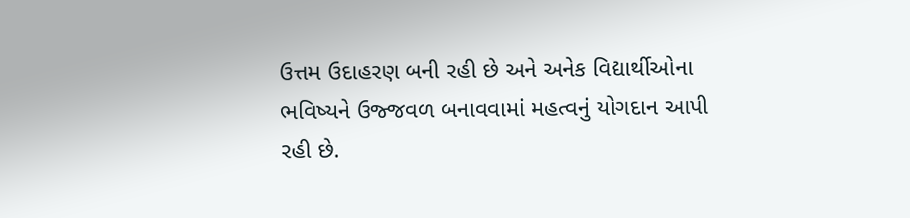ઉત્તમ ઉદાહરણ બની રહી છે અને અનેક વિદ્યાર્થીઓના ભવિષ્યને ઉજ્જવળ બનાવવામાં મહત્વનું યોગદાન આપી રહી છે.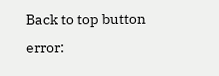Back to top button
error: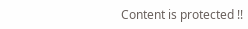Content is protected !!